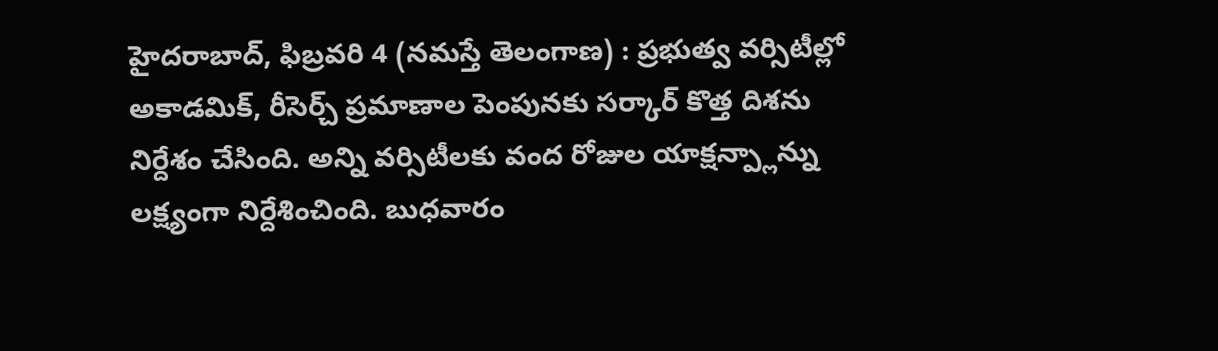హైదరాబాద్, ఫిబ్రవరి 4 (నమస్తే తెలంగాణ) : ప్రభుత్వ వర్సిటీల్లో అకాడమిక్, రీసెర్చ్ ప్రమాణాల పెంపునకు సర్కార్ కొత్త దిశను నిర్దేశం చేసింది. అన్ని వర్సిటీలకు వంద రోజుల యాక్షన్ప్లాన్ను లక్ష్యంగా నిర్దేశించింది. బుధవారం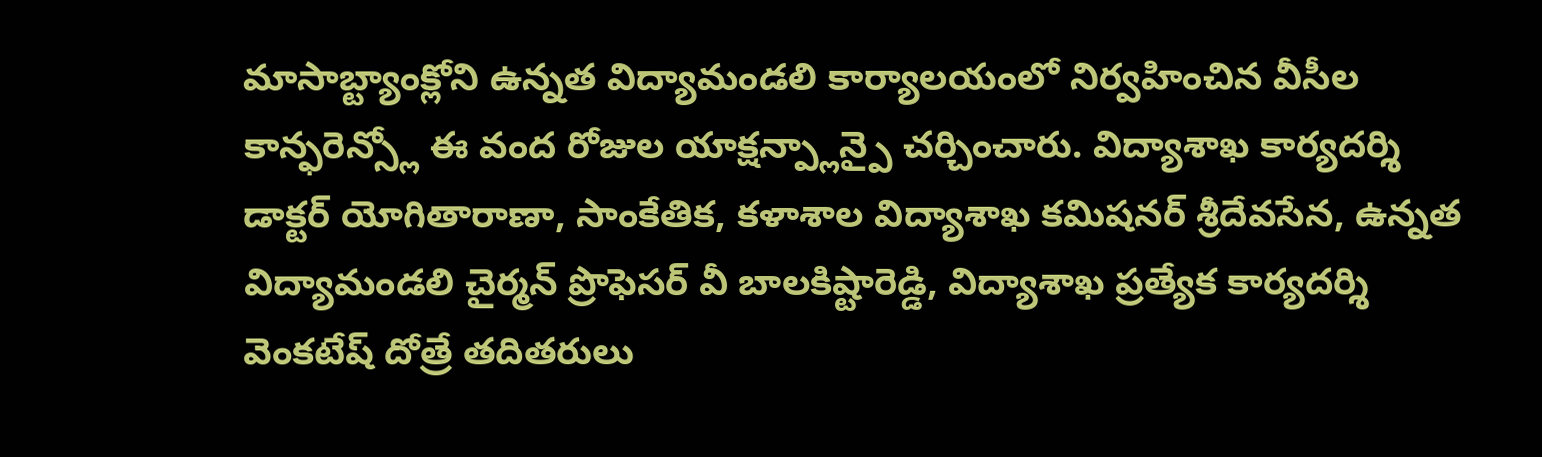మాసాబ్ట్యాంక్లోని ఉన్నత విద్యామండలి కార్యాలయంలో నిర్వహించిన వీసీల కాన్ఫరెన్స్లో ఈ వంద రోజుల యాక్షన్ప్లాన్పై చర్చించారు. విద్యాశాఖ కార్యదర్శి డాక్టర్ యోగితారాణా, సాంకేతిక, కళాశాల విద్యాశాఖ కమిషనర్ శ్రీదేవసేన, ఉన్నత విద్యామండలి చైర్మన్ ప్రొఫెసర్ వీ బాలకిష్టారెడ్డి, విద్యాశాఖ ప్రత్యేక కార్యదర్శి వెంకటేష్ దోత్రే తదితరులు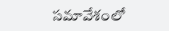సమావేశంలో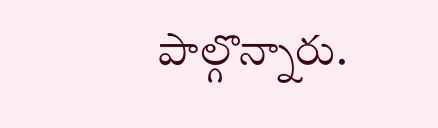పాల్గొన్నారు.